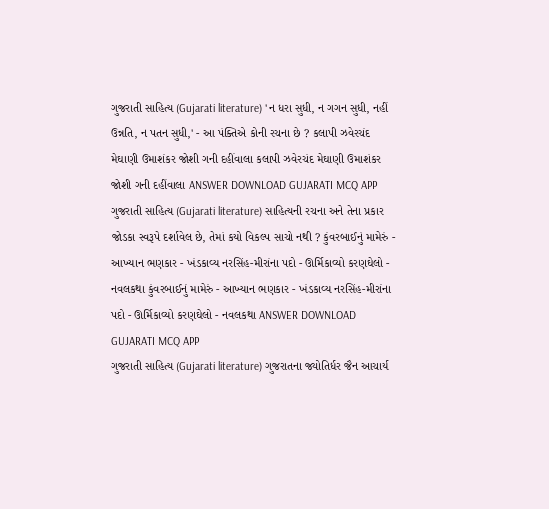ગુજરાતી સાહિત્ય (Gujarati literature) 'ન ધરા સુધી, ન ગગન સુધી, નહીં ઉન્નતિ, ન પતન સુધી,' - આ પંક્તિએ કોની રચના છે ? કલાપી ઝવેરચંદ મેઘાણી ઉમાશંકર જોશી ગની દહીંવાલા કલાપી ઝવેરચંદ મેઘાણી ઉમાશંકર જોશી ગની દહીંવાલા ANSWER DOWNLOAD GUJARATI MCQ APP
ગુજરાતી સાહિત્ય (Gujarati literature) સાહિત્યની રચના અને તેના પ્રકાર જોડકા સ્વરૂપે દર્શાવેલ છે, તેમાં કયો વિકલ્પ સાચો નથી ? કુંવરબાઈનું મામેરું - આખ્યાન ભણકાર - ખંડકાવ્ય નરસિંહ-મીરાંના પદો - ઊર્મિકાવ્યો કરણઘેલો - નવલકથા કુંવરબાઈનું મામેરું - આખ્યાન ભણકાર - ખંડકાવ્ય નરસિંહ-મીરાંના પદો - ઊર્મિકાવ્યો કરણઘેલો - નવલકથા ANSWER DOWNLOAD GUJARATI MCQ APP
ગુજરાતી સાહિત્ય (Gujarati literature) ગુજરાતના જ્યોતિર્ધર જૈન આચાર્ય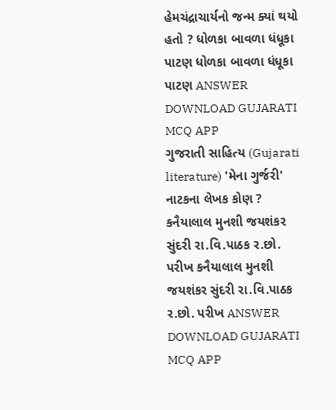હેમચંદ્રાચાર્યનો જન્મ ક્યાં થયો હતો ? ધોળકા બાવળા ધંધૂકા પાટણ ધોળકા બાવળા ધંધૂકા પાટણ ANSWER DOWNLOAD GUJARATI MCQ APP
ગુજરાતી સાહિત્ય (Gujarati literature) 'મેના ગુર્જરી' નાટકના લેખક કોણ ? કનૈયાલાલ મુનશી જયશંકર સુંદરી રા.વિ.પાઠક ર.છો. પરીખ કનૈયાલાલ મુનશી જયશંકર સુંદરી રા.વિ.પાઠક ર.છો. પરીખ ANSWER DOWNLOAD GUJARATI MCQ APP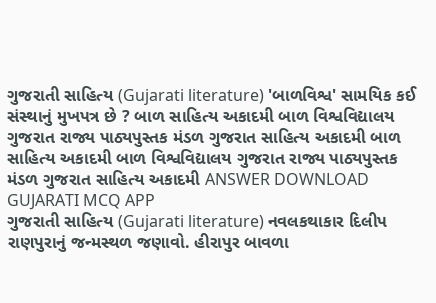ગુજરાતી સાહિત્ય (Gujarati literature) 'બાળવિશ્વ' સામયિક કઈ સંસ્થાનું મુખપત્ર છે ? બાળ સાહિત્ય અકાદમી બાળ વિશ્વવિદ્યાલય ગુજરાત રાજ્ય પાઠ્યપુસ્તક મંડળ ગુજરાત સાહિત્ય અકાદમી બાળ સાહિત્ય અકાદમી બાળ વિશ્વવિદ્યાલય ગુજરાત રાજ્ય પાઠ્યપુસ્તક મંડળ ગુજરાત સાહિત્ય અકાદમી ANSWER DOWNLOAD GUJARATI MCQ APP
ગુજરાતી સાહિત્ય (Gujarati literature) નવલકથાકાર દિલીપ રાણપુરાનું જન્મસ્થળ જણાવો. હીરાપુર બાવળા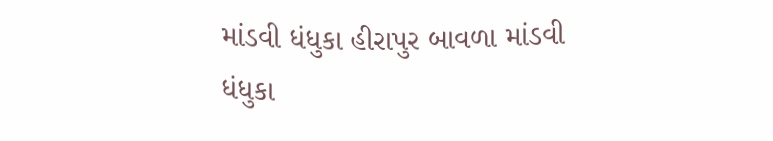માંડવી ધંધુકા હીરાપુર બાવળા માંડવી ધંધુકા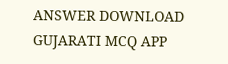ANSWER DOWNLOAD GUJARATI MCQ APP